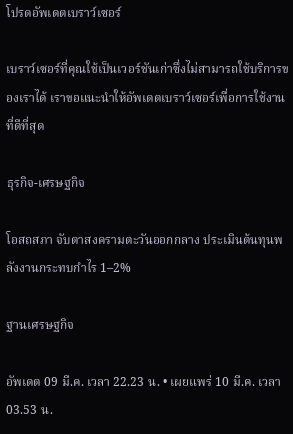โปรดอัพเดตเบราว์เซอร์

เบราว์เซอร์ที่คุณใช้เป็นเวอร์ชันเก่าซึ่งไม่สามารถใช้บริการของเราได้ เราขอแนะนำให้อัพเดตเบราว์เซอร์เพื่อการใช้งานที่ดีที่สุด

ธุรกิจ-เศรษฐกิจ

โอสถสภา จับตาสงครามตะวันออกกลาง ประเมินต้นทุนพลังงานกระทบกำไร 1–2%

ฐานเศรษฐกิจ

อัพเดต 09 มี.ค. เวลา 22.23 น. • เผยแพร่ 10 มี.ค. เวลา 03.53 น.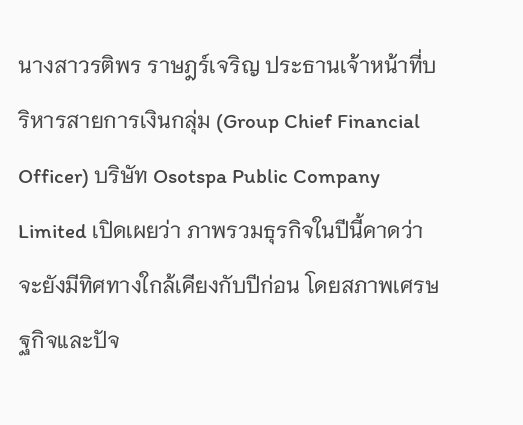นางสาวรติพร ราษฎร์เจริญ ประธานเจ้าหน้าที่บริหารสายการเงินกลุ่ม (Group Chief Financial Officer) บริษัท Osotspa Public Company Limited เปิดเผยว่า ภาพรวมธุรกิจในปีนี้คาดว่าจะยังมีทิศทางใกล้เคียงกับปีก่อน โดยสภาพเศรษฐกิจและปัจ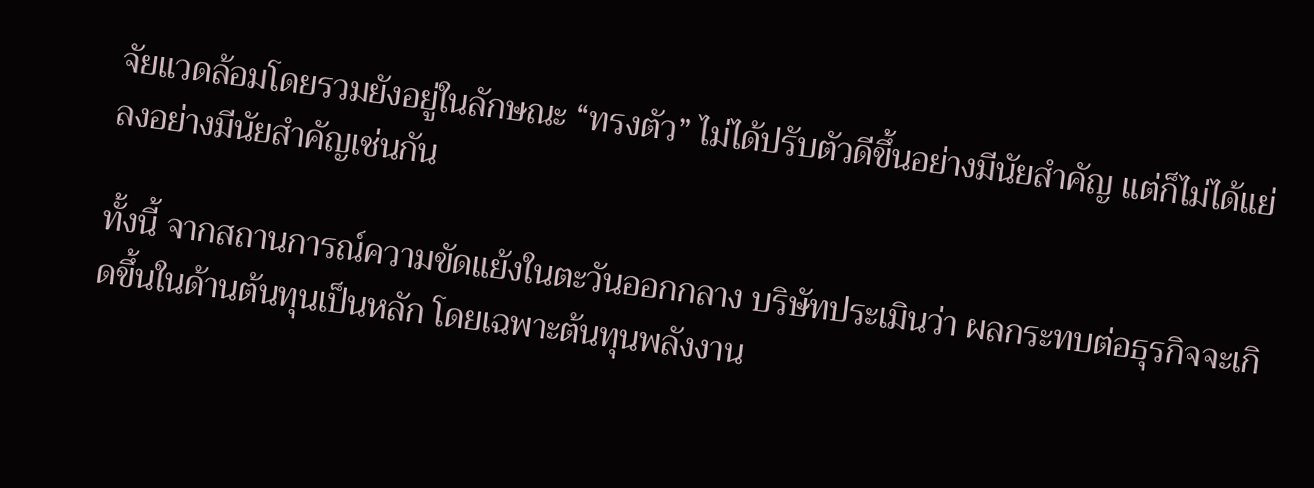จัยแวดล้อมโดยรวมยังอยู่ในลักษณะ “ทรงตัว” ไม่ได้ปรับตัวดีขึ้นอย่างมีนัยสำคัญ แต่ก็ไม่ได้แย่ลงอย่างมีนัยสำคัญเช่นกัน

ทั้งนี้ จากสถานการณ์ความขัดแย้งในตะวันออกกลาง บริษัทประเมินว่า ผลกระทบต่อธุรกิจจะเกิดขึ้นในด้านต้นทุนเป็นหลัก โดยเฉพาะต้นทุนพลังงาน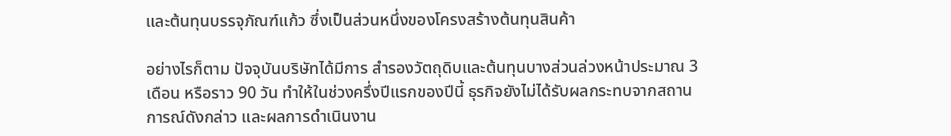และต้นทุนบรรจุภัณฑ์แก้ว ซึ่งเป็นส่วนหนึ่งของโครงสร้างต้นทุนสินค้า

อย่างไรก็ตาม ปัจจุบันบริษัทได้มีการ สำรองวัตถุดิบและต้นทุนบางส่วนล่วงหน้าประมาณ 3 เดือน หรือราว 90 วัน ทำให้ในช่วงครึ่งปีแรกของปีนี้ ธุรกิจยังไม่ได้รับผลกระทบจากสถานการณ์ดังกล่าว และผลการดำเนินงาน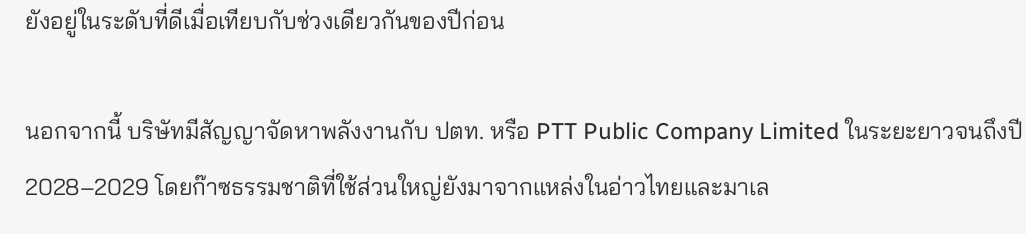ยังอยู่ในระดับที่ดีเมื่อเทียบกับช่วงเดียวกันของปีก่อน

นอกจากนี้ บริษัทมีสัญญาจัดหาพลังงานกับ ปตท. หรือ PTT Public Company Limited ในระยะยาวจนถึงปี 2028–2029 โดยก๊าซธรรมชาติที่ใช้ส่วนใหญ่ยังมาจากแหล่งในอ่าวไทยและมาเล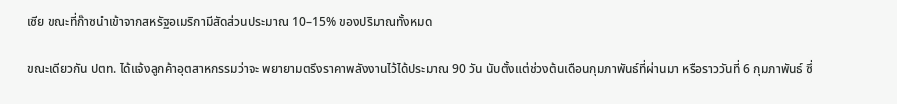เซีย ขณะที่ก๊าซนำเข้าจากสหรัฐอเมริกามีสัดส่วนประมาณ 10–15% ของปริมาณทั้งหมด

ขณะเดียวกัน ปตท. ได้แจ้งลูกค้าอุตสาหกรรมว่าจะ พยายามตรึงราคาพลังงานไว้ได้ประมาณ 90 วัน นับตั้งแต่ช่วงต้นเดือนกุมภาพันธ์ที่ผ่านมา หรือราววันที่ 6 กุมภาพันธ์ ซึ่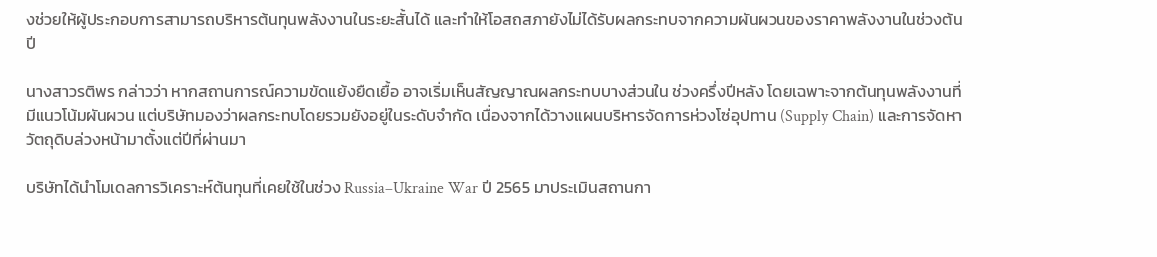งช่วยให้ผู้ประกอบการสามารถบริหารต้นทุนพลังงานในระยะสั้นได้ และทำให้โอสถสภายังไม่ได้รับผลกระทบจากความผันผวนของราคาพลังงานในช่วงต้นปี

นางสาวรติพร กล่าวว่า หากสถานการณ์ความขัดแย้งยืดเยื้อ อาจเริ่มเห็นสัญญาณผลกระทบบางส่วนใน ช่วงครึ่งปีหลัง โดยเฉพาะจากต้นทุนพลังงานที่มีแนวโน้มผันผวน แต่บริษัทมองว่าผลกระทบโดยรวมยังอยู่ในระดับจำกัด เนื่องจากได้วางแผนบริหารจัดการห่วงโซ่อุปทาน (Supply Chain) และการจัดหาวัตถุดิบล่วงหน้ามาตั้งแต่ปีที่ผ่านมา

บริษัทได้นำโมเดลการวิเคราะห์ต้นทุนที่เคยใช้ในช่วง Russia–Ukraine War ปี 2565 มาประเมินสถานกา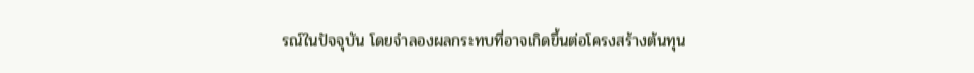รณ์ในปัจจุบัน โดยจำลองผลกระทบที่อาจเกิดขึ้นต่อโครงสร้างต้นทุน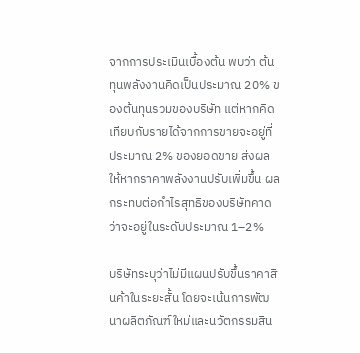จากการประเมินเบื้องต้น พบว่า ต้นทุนพลังงานคิดเป็นประมาณ 20% ของต้นทุนรวมของบริษัท แต่หากคิดเทียบกับรายได้จากการขายจะอยู่ที่ประมาณ 2% ของยอดขาย ส่งผลให้หากราคาพลังงานปรับเพิ่มขึ้น ผลกระทบต่อกำไรสุทธิของบริษัทคาดว่าจะอยู่ในระดับประมาณ 1–2%

บริษัทระบุว่าไม่มีแผนปรับขึ้นราคาสินค้าในระยะสั้น โดยจะเน้นการพัฒนาผลิตภัณฑ์ใหม่และนวัตกรรมสิน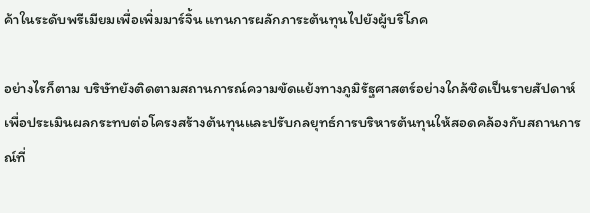ค้าในระดับพรีเมียมเพื่อเพิ่มมาร์จิ้น แทนการผลักภาระต้นทุนไปยังผู้บริโภค

อย่างไรก็ตาม บริษัทยังติดตามสถานการณ์ความขัดแย้งทางภูมิรัฐศาสตร์อย่างใกล้ชิดเป็นรายสัปดาห์ เพื่อประเมินผลกระทบต่อโครงสร้างต้นทุนและปรับกลยุทธ์การบริหารต้นทุนให้สอดคล้องกับสถานการณ์ที่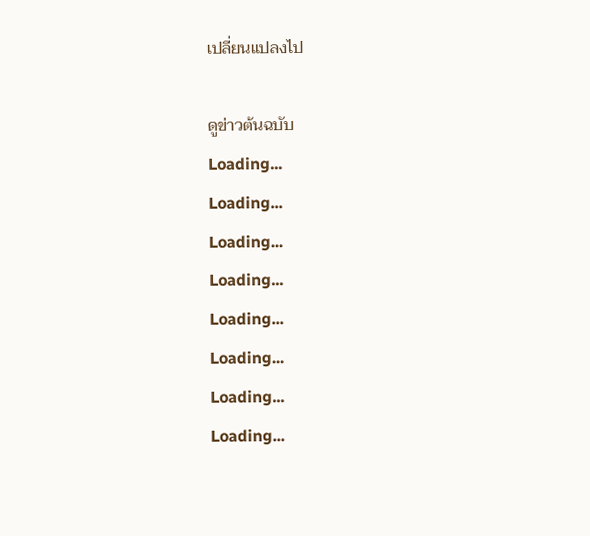เปลี่ยนแปลงไป

ดูข่าวต้นฉบับ
Loading...
Loading...
Loading...
Loading...
Loading...
Loading...
Loading...
Loading...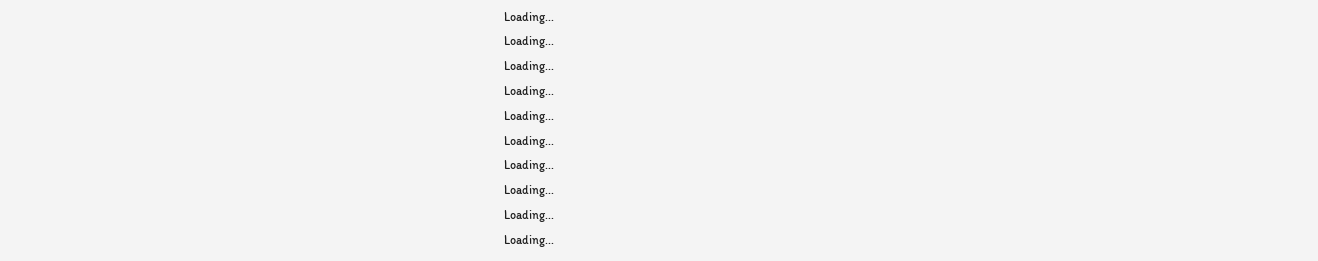Loading...
Loading...
Loading...
Loading...
Loading...
Loading...
Loading...
Loading...
Loading...
Loading...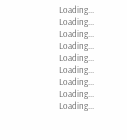Loading...
Loading...
Loading...
Loading...
Loading...
Loading...
Loading...
Loading...
Loading...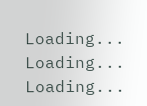Loading...
Loading...
Loading...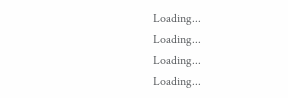Loading...
Loading...
Loading...
Loading...